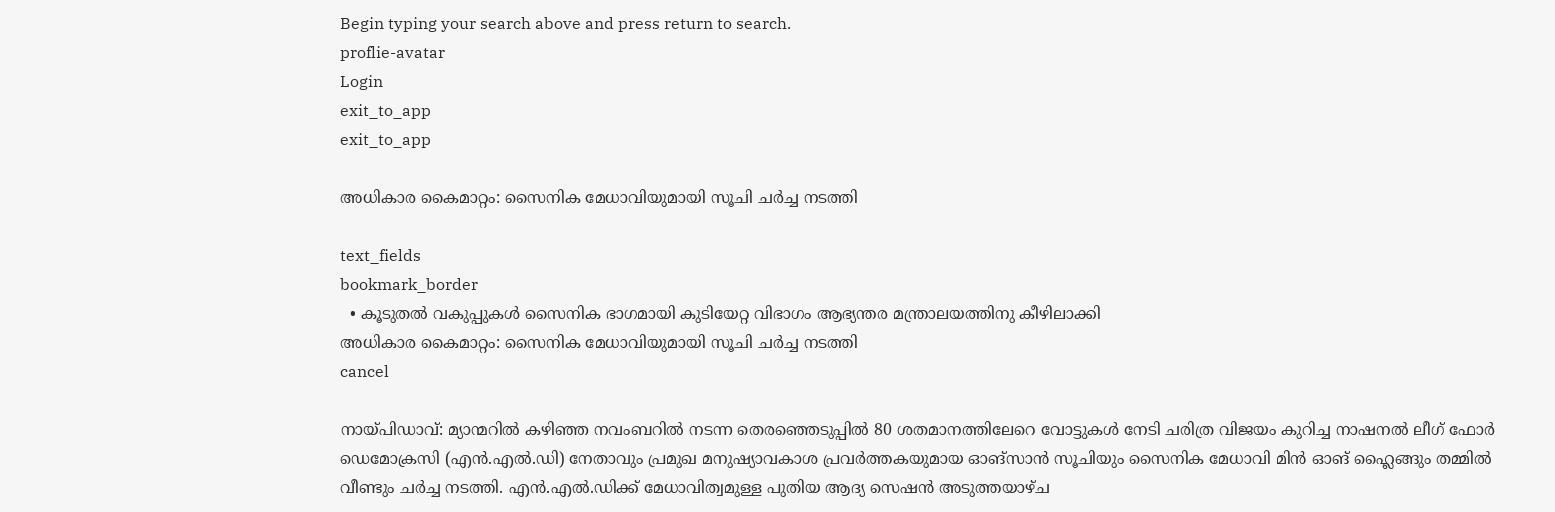Begin typing your search above and press return to search.
proflie-avatar
Login
exit_to_app
exit_to_app

അധികാര കൈമാറ്റം: സൈനിക മേധാവിയുമായി സൂചി ചര്‍ച്ച നടത്തി

text_fields
bookmark_border
  • കൂടുതല്‍ വകുപ്പുകള്‍ സൈനിക ഭാഗമായി കുടിയേറ്റ വിഭാഗം ആഭ്യന്തര മന്ത്രാലയത്തിനു കീഴിലാക്കി
അധികാര കൈമാറ്റം: സൈനിക മേധാവിയുമായി സൂചി ചര്‍ച്ച നടത്തി
cancel

നായ്പിഡാവ്: മ്യാന്മറില്‍ കഴിഞ്ഞ നവംബറില്‍ നടന്ന തെരഞ്ഞെടുപ്പില്‍ 80 ശതമാനത്തിലേറെ വോട്ടുകള്‍ നേടി ചരിത്ര വിജയം കുറിച്ച നാഷനല്‍ ലീഗ് ഫോര്‍ ഡെമോക്രസി (എന്‍.എല്‍.ഡി) നേതാവും പ്രമുഖ മനുഷ്യാവകാശ പ്രവര്‍ത്തകയുമായ ഓങ്സാന്‍ സൂചിയും സൈനിക മേധാവി മിന്‍ ഓങ് ഹ്ലൈങ്ങും തമ്മില്‍ വീണ്ടും ചര്‍ച്ച നടത്തി. എന്‍.എല്‍.ഡിക്ക് മേധാവിത്വമുള്ള പുതിയ ആദ്യ സെഷന്‍ അടുത്തയാഴ്ച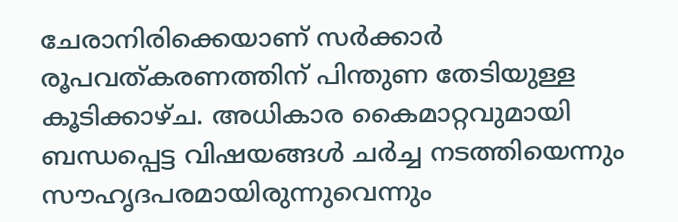ചേരാനിരിക്കെയാണ് സര്‍ക്കാര്‍ രൂപവത്കരണത്തിന് പിന്തുണ തേടിയുള്ള കൂടിക്കാഴ്ച. അധികാര കൈമാറ്റവുമായി ബന്ധപ്പെട്ട വിഷയങ്ങള്‍ ചര്‍ച്ച നടത്തിയെന്നും സൗഹൃദപരമായിരുന്നുവെന്നും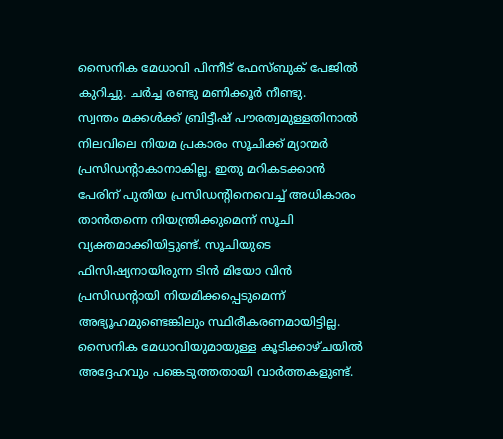സൈനിക മേധാവി പിന്നീട് ഫേസ്ബുക് പേജില്‍ കുറിച്ചു. ചര്‍ച്ച രണ്ടു മണിക്കൂര്‍ നീണ്ടു.
സ്വന്തം മക്കള്‍ക്ക് ബ്രിട്ടീഷ് പൗരത്വമുള്ളതിനാല്‍ നിലവിലെ നിയമ പ്രകാരം സൂചിക്ക് മ്യാന്മര്‍ പ്രസിഡന്‍റാകാനാകില്ല. ഇതു മറികടക്കാന്‍ പേരിന് പുതിയ പ്രസിഡന്‍റിനെവെച്ച് അധികാരം താന്‍തന്നെ നിയന്ത്രിക്കുമെന്ന് സൂചി വ്യക്തമാക്കിയിട്ടുണ്ട്. സൂചിയുടെ ഫിസിഷ്യനായിരുന്ന ടിന്‍ മിയോ വിന്‍ പ്രസിഡന്‍റായി നിയമിക്കപ്പെടുമെന്ന് അഭ്യൂഹമുണ്ടെങ്കിലും സ്ഥിരീകരണമായിട്ടില്ല. സൈനിക മേധാവിയുമായുള്ള കൂടിക്കാഴ്ചയില്‍ അദ്ദേഹവും പങ്കെടുത്തതായി വാര്‍ത്തകളുണ്ട്.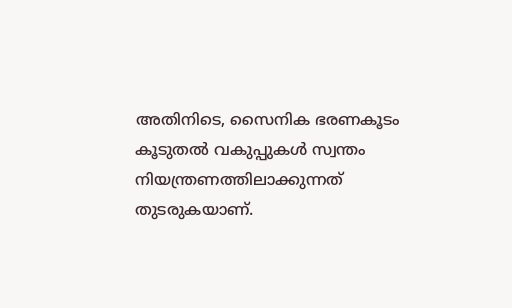അതിനിടെ, സൈനിക ഭരണകൂടം കൂടുതല്‍ വകുപ്പുകള്‍ സ്വന്തം നിയന്ത്രണത്തിലാക്കുന്നത് തുടരുകയാണ്.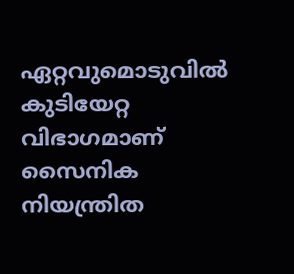ഏറ്റവുമൊടുവില്‍ കുടിയേറ്റ വിഭാഗമാണ് സൈനിക നിയന്ത്രിത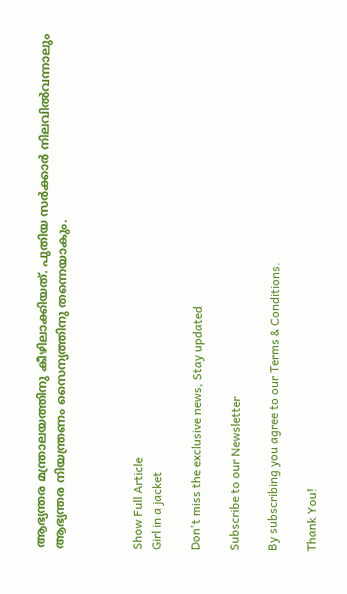ആഭ്യന്തര മന്ത്രാലയത്തിനു കീഴിലാക്കിയത്. പുതിയ സര്‍ക്കാര്‍ നിലവില്‍വന്നാലും ആഭ്യന്തര നിയന്ത്രണം സൈന്യത്തിനു തന്നെയാകും.



Show Full Article
Girl in a jacket

Don't miss the exclusive news, Stay updated

Subscribe to our Newsletter

By subscribing you agree to our Terms & Conditions.

Thank You!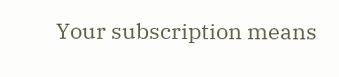Your subscription means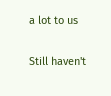a lot to us

Still haven't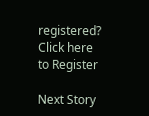registered? Click here to Register

Next Story